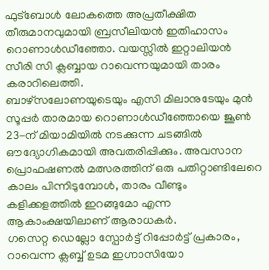ഫുട്ബോൾ ലോകത്തെ അപ്രതീക്ഷിത തീരുമാനവുമായി ബ്രസീലിയൻ ഇതിഹാസം റൊണാൾഡീഞ്ഞോ. വയസ്സിൽ ഇറ്റാലിയൻ സീരി സി ക്ലബ്ബായ റാവെന്നയുമായി താരം കരാറിലെത്തി.
ബാഴ്സലോണയുടെയും എസി മിലാനുടേയും മുൻ സൂപ്പർ താരമായ റൊണാൾഡീഞ്ഞോയെ ജൂൺ 23-ന് മിയാമിയിൽ നടക്കുന്ന ചടങ്ങിൽ ഔദ്യോഗികമായി അവതരിപ്പിക്കും. അവസാന പ്രൊഫഷണൽ മത്സരത്തിന് ഒരു പതിറ്റാണ്ടിലേറെ കാലം പിന്നിടുമ്പോൾ, താരം വീണ്ടും കളിക്കളത്തിൽ ഇറങ്ങുമോ എന്ന ആകാംക്ഷയിലാണ് ആരാധകർ.
ഗസെറ്റ ഡെല്ലോ സ്പോർട്ട് റിപ്പോർട്ട് പ്രകാരം, റാവെന്ന ക്ലബ്ബ് ഉടമ ഇഗ്നാസിയോ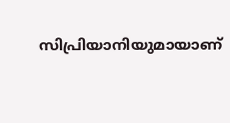സിപ്രിയാനിയുമായാണ്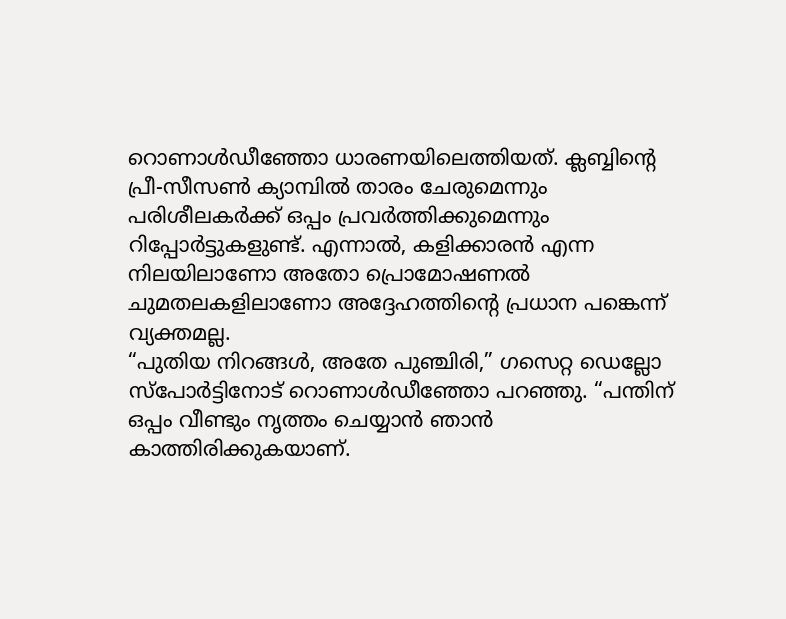റൊണാൾഡീഞ്ഞോ ധാരണയിലെത്തിയത്. ക്ലബ്ബിന്റെ പ്രീ-സീസൺ ക്യാമ്പിൽ താരം ചേരുമെന്നും പരിശീലകർക്ക് ഒപ്പം പ്രവർത്തിക്കുമെന്നും റിപ്പോർട്ടുകളുണ്ട്. എന്നാൽ, കളിക്കാരൻ എന്ന നിലയിലാണോ അതോ പ്രൊമോഷണൽ ചുമതലകളിലാണോ അദ്ദേഹത്തിന്റെ പ്രധാന പങ്കെന്ന് വ്യക്തമല്ല.
“പുതിയ നിറങ്ങൾ, അതേ പുഞ്ചിരി,” ഗസെറ്റ ഡെല്ലോ സ്പോർട്ടിനോട് റൊണാൾഡീഞ്ഞോ പറഞ്ഞു. “പന്തിന് ഒപ്പം വീണ്ടും നൃത്തം ചെയ്യാൻ ഞാൻ കാത്തിരിക്കുകയാണ്.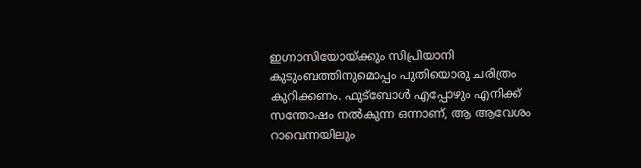ഇഗ്നാസിയോയ്ക്കും സിപ്രിയാനി കുടുംബത്തിനുമൊപ്പം പുതിയൊരു ചരിത്രം കുറിക്കണം. ഫുട്ബോൾ എപ്പോഴും എനിക്ക് സന്തോഷം നൽകുന്ന ഒന്നാണ്, ആ ആവേശം റാവെന്നയിലും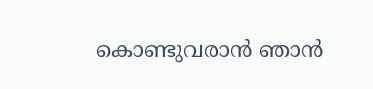കൊണ്ടുവരാൻ ഞാൻ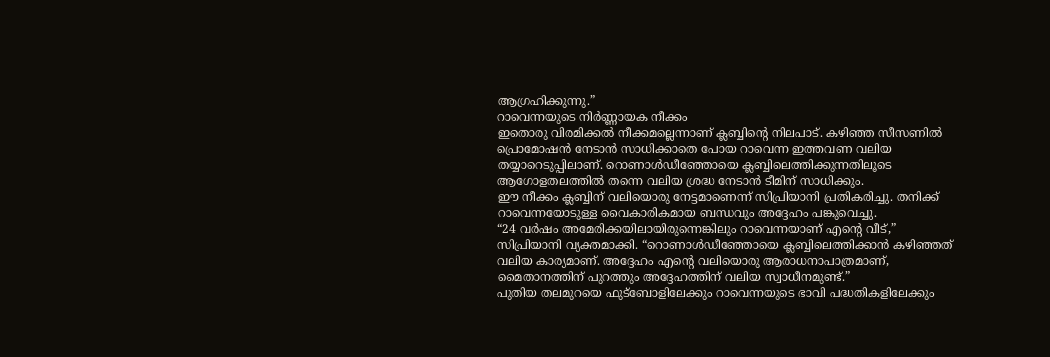ആഗ്രഹിക്കുന്നു.”
റാവെന്നയുടെ നിർണ്ണായക നീക്കം
ഇതൊരു വിരമിക്കൽ നീക്കമല്ലെന്നാണ് ക്ലബ്ബിന്റെ നിലപാട്. കഴിഞ്ഞ സീസണിൽ പ്രൊമോഷൻ നേടാൻ സാധിക്കാതെ പോയ റാവെന്ന ഇത്തവണ വലിയ തയ്യാറെടുപ്പിലാണ്. റൊണാൾഡീഞ്ഞോയെ ക്ലബ്ബിലെത്തിക്കുന്നതിലൂടെ ആഗോളതലത്തിൽ തന്നെ വലിയ ശ്രദ്ധ നേടാൻ ടീമിന് സാധിക്കും.
ഈ നീക്കം ക്ലബ്ബിന് വലിയൊരു നേട്ടമാണെന്ന് സിപ്രിയാനി പ്രതികരിച്ചു. തനിക്ക് റാവെന്നയോടുള്ള വൈകാരികമായ ബന്ധവും അദ്ദേഹം പങ്കുവെച്ചു.
“24 വർഷം അമേരിക്കയിലായിരുന്നെങ്കിലും റാവെന്നയാണ് എന്റെ വീട്,” സിപ്രിയാനി വ്യക്തമാക്കി. “റൊണാൾഡീഞ്ഞോയെ ക്ലബ്ബിലെത്തിക്കാൻ കഴിഞ്ഞത് വലിയ കാര്യമാണ്. അദ്ദേഹം എന്റെ വലിയൊരു ആരാധനാപാത്രമാണ്, മൈതാനത്തിന് പുറത്തും അദ്ദേഹത്തിന് വലിയ സ്വാധീനമുണ്ട്.”
പുതിയ തലമുറയെ ഫുട്ബോളിലേക്കും റാവെന്നയുടെ ഭാവി പദ്ധതികളിലേക്കും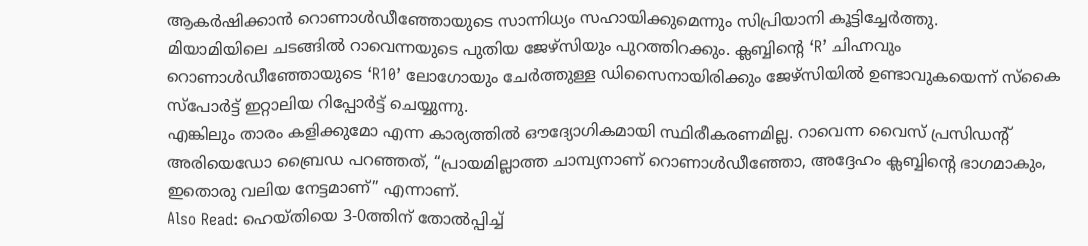ആകർഷിക്കാൻ റൊണാൾഡീഞ്ഞോയുടെ സാന്നിധ്യം സഹായിക്കുമെന്നും സിപ്രിയാനി കൂട്ടിച്ചേർത്തു.
മിയാമിയിലെ ചടങ്ങിൽ റാവെന്നയുടെ പുതിയ ജേഴ്സിയും പുറത്തിറക്കും. ക്ലബ്ബിന്റെ ‘R’ ചിഹ്നവും റൊണാൾഡീഞ്ഞോയുടെ ‘R10’ ലോഗോയും ചേർത്തുള്ള ഡിസൈനായിരിക്കും ജേഴ്സിയിൽ ഉണ്ടാവുകയെന്ന് സ്കൈ സ്പോർട്ട് ഇറ്റാലിയ റിപ്പോർട്ട് ചെയ്യുന്നു.
എങ്കിലും താരം കളിക്കുമോ എന്ന കാര്യത്തിൽ ഔദ്യോഗികമായി സ്ഥിരീകരണമില്ല. റാവെന്ന വൈസ് പ്രസിഡന്റ് അരിയെഡോ ബ്രൈഡ പറഞ്ഞത്, “പ്രായമില്ലാത്ത ചാമ്പ്യനാണ് റൊണാൾഡീഞ്ഞോ, അദ്ദേഹം ക്ലബ്ബിന്റെ ഭാഗമാകും, ഇതൊരു വലിയ നേട്ടമാണ്” എന്നാണ്.
Also Read: ഹെയ്തിയെ 3-0ത്തിന് തോൽപ്പിച്ച്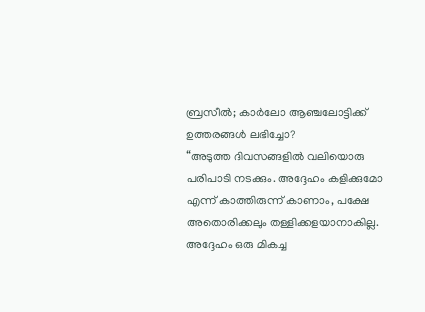ബ്രസീൽ; കാർലോ ആഞ്ചലോട്ടിക്ക് ഉത്തരങ്ങൾ ലഭിച്ചോ?
“അടുത്ത ദിവസങ്ങളിൽ വലിയൊരു പരിപാടി നടക്കും. അദ്ദേഹം കളിക്കുമോ എന്ന് കാത്തിരുന്ന് കാണാം, പക്ഷേ അതൊരിക്കലും തള്ളിക്കളയാനാകില്ല. അദ്ദേഹം ഒരു മികച്ച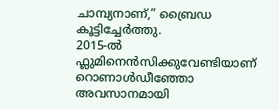ചാമ്പ്യനാണ്,” ബ്രൈഡ കൂട്ടിച്ചേർത്തു.
2015-ൽ ഫ്ലുമിനെൻസിക്കുവേണ്ടിയാണ് റൊണാൾഡീഞ്ഞോ അവസാനമായി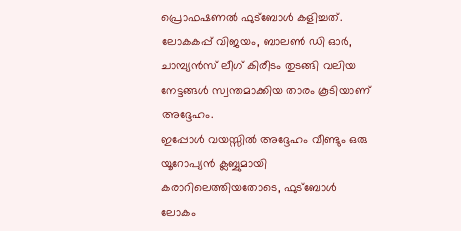പ്രൊഫഷണൽ ഫുട്ബോൾ കളിച്ചത്. ലോകകപ്പ് വിജയം, ബാലൺ ഡി ഓർ, ചാമ്പ്യൻസ് ലീഗ് കിരീടം തുടങ്ങി വലിയ നേട്ടങ്ങൾ സ്വന്തമാക്കിയ താരം കൂടിയാണ് അദ്ദേഹം.
ഇപ്പോൾ വയസ്സിൽ അദ്ദേഹം വീണ്ടും ഒരു യൂറോപ്യൻ ക്ലബ്ബുമായി കരാറിലെത്തിയതോടെ, ഫുട്ബോൾ ലോകം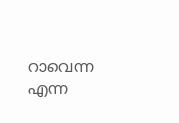റാവെന്ന എന്ന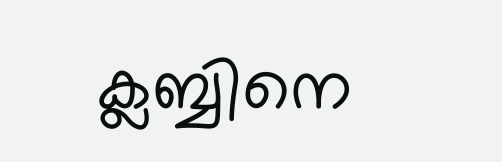ക്ലബ്ബിനെ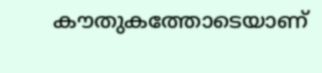കൗതുകത്തോടെയാണ്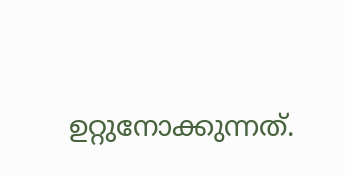ഉറ്റുനോക്കുന്നത്.